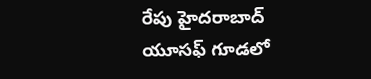రేపు హైదరాబాద్ యూసఫ్ గూడలో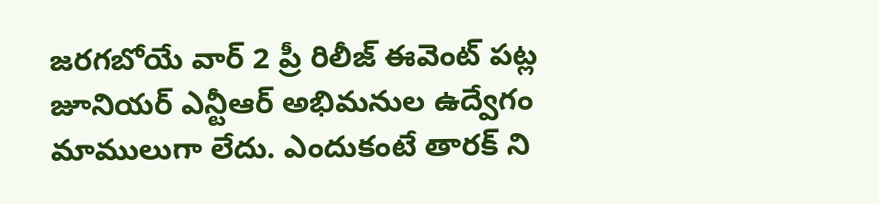జరగబోయే వార్ 2 ప్రీ రిలీజ్ ఈవెంట్ పట్ల జూనియర్ ఎన్టీఆర్ అభిమనుల ఉద్వేగం మాములుగా లేదు. ఎందుకంటే తారక్ ని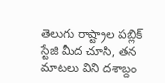తెలుగు రాష్ట్రాల పబ్లిక్ స్టేజి మీద చూసి, తన మాటలు విని దశాబ్దం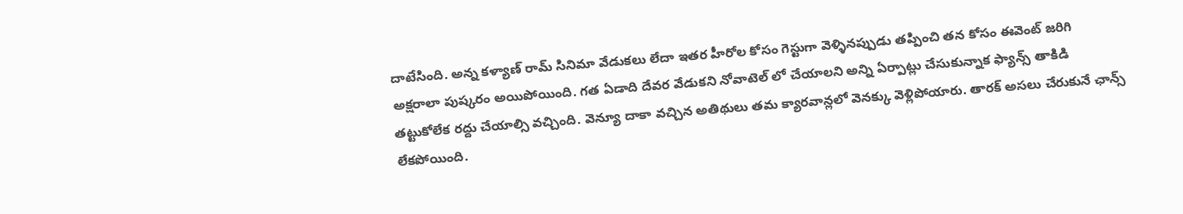దాటేసింది. అన్న కళ్యాణ్ రామ్ సినిమా వేడుకలు లేదా ఇతర హీరోల కోసం గెస్టుగా వెళ్ళినప్పుడు తప్పించి తన కోసం ఈవెంట్ జరిగి అక్షరాలా పుష్కరం అయిపోయింది. గత ఏడాది దేవర వేడుకని నోవాటెల్ లో చేయాలని అన్ని ఏర్పాట్లు చేసుకున్నాక ఫ్యాన్స్ తాకిడి తట్టుకోలేక రద్దు చేయాల్సి వచ్చింది. వెన్యూ దాకా వచ్చిన అతిథులు తమ క్యారవాన్లలో వెనక్కు వెళ్లిపోయారు. తారక్ అసలు చేరుకునే ఛాన్స్ లేకపోయింది.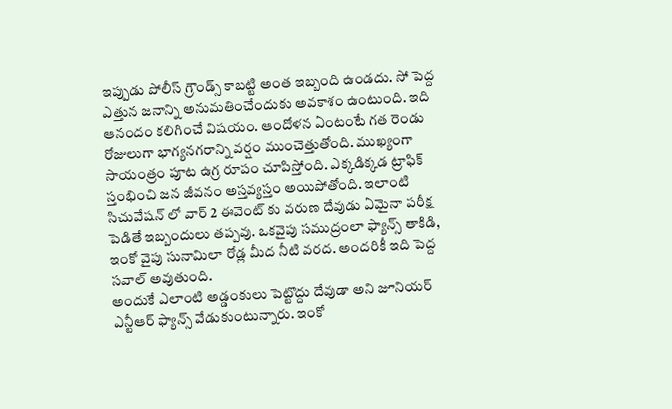ఇప్పుడు పోలీస్ గ్రౌండ్స్ కాబట్టి అంత ఇబ్బంది ఉండదు. సో పెద్ద ఎత్తున జనాన్ని అనుమతించేందుకు అవకాశం ఉంటుంది. ఇది ఆనందం కలిగించే విషయం. ఆందోళన ఏంటంటే గత రెండు రోజులుగా భాగ్యనగరాన్ని వర్షం ముంచెత్తుతోంది. ముఖ్యంగా సాయంత్రం పూట ఉగ్ర రూపం చూపిస్తోంది. ఎక్కడిక్కడ ట్రాఫిక్ స్తంభించి జన జీవనం అస్తవ్యస్తం అయిపోతోంది. ఇలాంటి సిచువేషన్ లో వార్ 2 ఈవెంట్ కు వరుణ దేవుడు ఏమైనా పరీక్ష పెడితే ఇబ్బందులు తప్పవు. ఒకవైపు సముద్రంలా ఫ్యాన్స్ తాకిడి, ఇంకో వైపు సునామిలా రోడ్ల మీద నీటి వరద. అందరికీ ఇది పెద్ద సవాల్ అవుతుంది.
అందుకే ఎలాంటి అడ్డంకులు పెట్టొద్దు దేవుడా అని జూనియర్ ఎన్టీఆర్ ఫ్యాన్స్ వేడుకుంటున్నారు. ఇంకో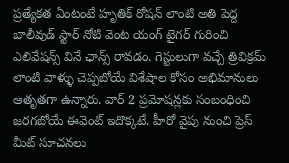ప్రత్యేకత ఏంటంటే హృతిక్ రోషన్ లాంటి అతి పెద్ద బాలీవుడ్ స్టార్ నోటి వెంట యంగ్ టైగర్ గురించి ఎలివేషన్స్ వినే ఛాన్స్ రావడం. గెస్టులుగా వచ్చే త్రివిక్రమ్ లాంటి వాళ్ళు చెప్పబోయే విశేషాల కోసం అభిమానులు ఆతృతగా ఉన్నారు. వార్ 2 ప్రమోషన్లకు సంబంధించి జరగబోయే ఈవెంట్ ఇదొక్కటే. హీరో వైపు నుంచి ప్రెస్ మీట్ సూచనలు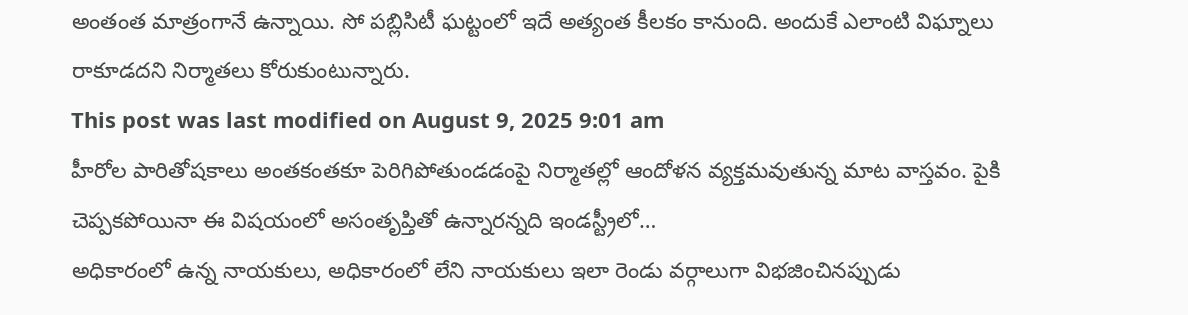అంతంత మాత్రంగానే ఉన్నాయి. సో పబ్లిసిటీ ఘట్టంలో ఇదే అత్యంత కీలకం కానుంది. అందుకే ఎలాంటి విఘ్నాలు రాకూడదని నిర్మాతలు కోరుకుంటున్నారు.
This post was last modified on August 9, 2025 9:01 am
హీరోల పారితోషకాలు అంతకంతకూ పెరిగిపోతుండడంపై నిర్మాతల్లో ఆందోళన వ్యక్తమవుతున్న మాట వాస్తవం. పైకి చెప్పకపోయినా ఈ విషయంలో అసంతృప్తితో ఉన్నారన్నది ఇండస్ట్రీలో…
అధికారంలో ఉన్న నాయకులు, అధికారంలో లేని నాయకులు ఇలా రెండు వర్గాలుగా విభజించినప్పుడు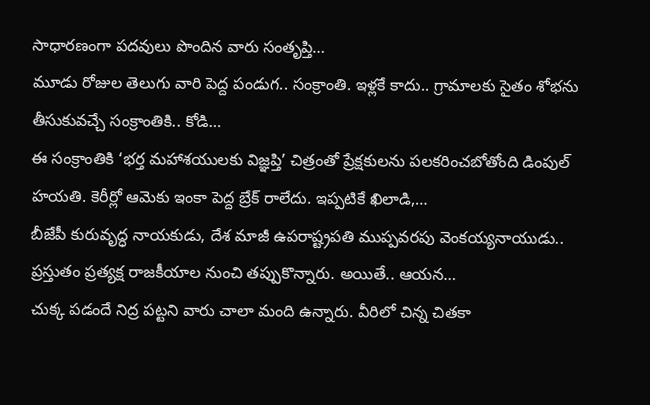సాధారణంగా పదవులు పొందిన వారు సంతృప్తి…
మూడు రోజుల తెలుగు వారి పెద్ద పండుగ.. సంక్రాంతి. ఇళ్లకే కాదు.. గ్రామాలకు సైతం శోభను తీసుకువచ్చే సంక్రాంతికి.. కోడి…
ఈ సంక్రాంతికి ‘భర్త మహాశయులకు విజ్ఞప్తి’ చిత్రంతో ప్రేక్షకులను పలకరించబోతోంది డింపుల్ హయతి. కెరీర్లో ఆమెకు ఇంకా పెద్ద బ్రేక్ రాలేదు. ఇప్పటికే ఖిలాడి,…
బీజేపీ కురువృద్ధ నాయకుడు, దేశ మాజీ ఉపరాష్ట్రపతి ముప్పవరపు వెంకయ్యనాయుడు.. ప్రస్తుతం ప్రత్యక్ష రాజకీయాల నుంచి తప్పుకొన్నారు. అయితే.. ఆయన…
చుక్క పడందే నిద్ర పట్టని వారు చాలా మంది ఉన్నారు. వీరిలో చిన్న చితకా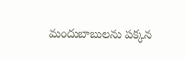మందుబాబులను పక్కన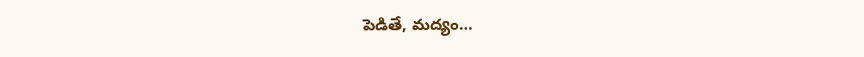పెడితే, మద్యం…